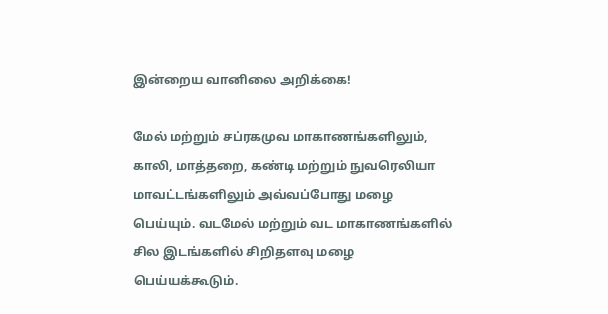இன்றைய வானிலை அறிக்கை!

மேல் மற்றும் சப்ரகமுவ மாகாணங்களிலும், காலி, மாத்தறை, கண்டி மற்றும் நுவரெலியா மாவட்டங்களிலும் அவ்வப்போது மழை பெய்யும். வடமேல் மற்றும் வட மாகாணங்களில் சில இடங்களில் சிறிதளவு மழை பெய்யக்கூடும்.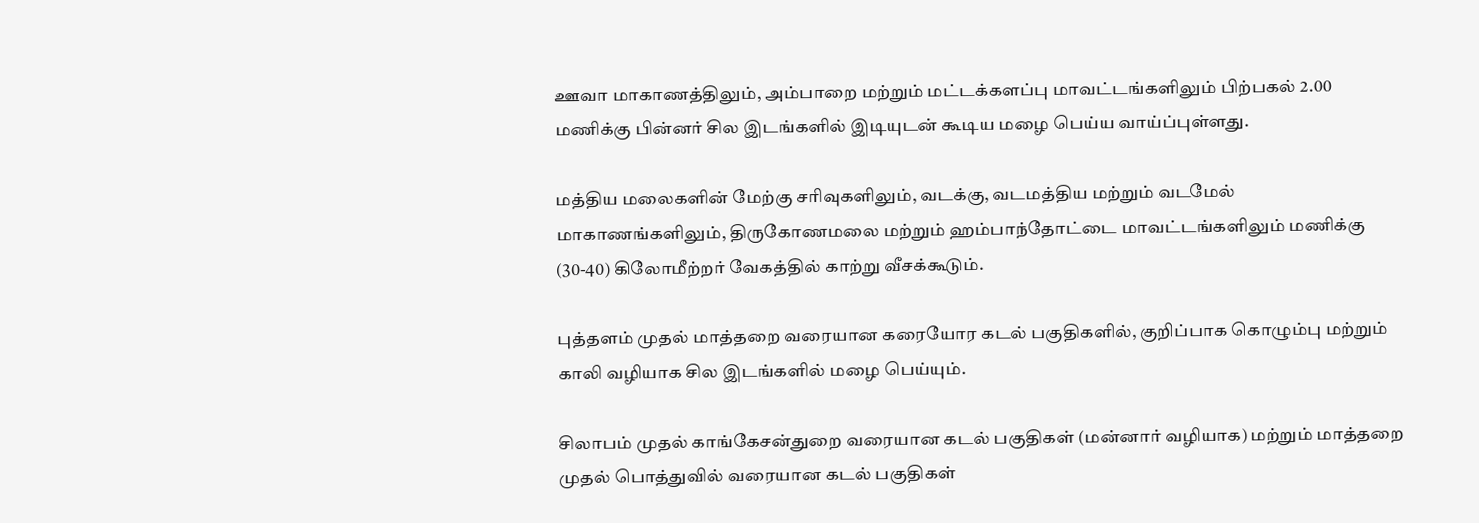ஊவா மாகாணத்திலும், அம்பாறை மற்றும் மட்டக்களப்பு மாவட்டங்களிலும் பிற்பகல் 2.00 மணிக்கு பின்னர் சில இடங்களில் இடியுடன் கூடிய மழை பெய்ய வாய்ப்புள்ளது.

மத்திய மலைகளின் மேற்கு சரிவுகளிலும், வடக்கு, வடமத்திய மற்றும் வடமேல் மாகாணங்களிலும், திருகோணமலை மற்றும் ஹம்பாந்தோட்டை மாவட்டங்களிலும் மணிக்கு (30-40) கிலோமீற்றர் வேகத்தில் காற்று வீசக்கூடும்.

புத்தளம் முதல் மாத்தறை வரையான கரையோர கடல் பகுதிகளில், குறிப்பாக கொழும்பு மற்றும் காலி வழியாக சில இடங்களில் மழை பெய்யும்.

சிலாபம் முதல் காங்கேசன்துறை வரையான கடல் பகுதிகள் (மன்னார் வழியாக) மற்றும் மாத்தறை முதல் பொத்துவில் வரையான கடல் பகுதிகள்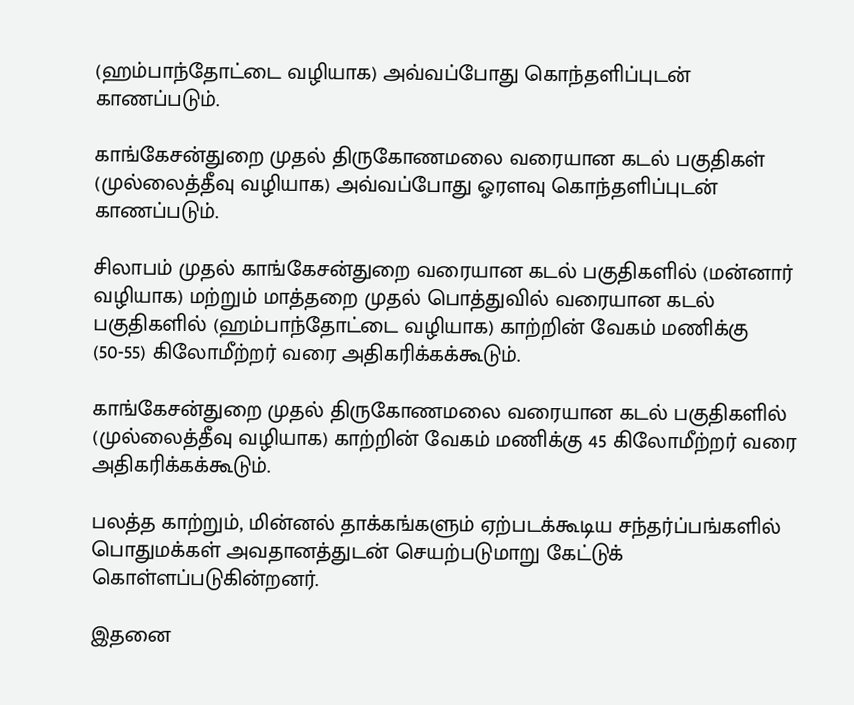(ஹம்பாந்தோட்டை வழியாக) அவ்வப்போது கொந்தளிப்புடன் காணப்படும்.

காங்கேசன்துறை முதல் திருகோணமலை வரையான கடல் பகுதிகள் (முல்லைத்தீவு வழியாக) அவ்வப்போது ஓரளவு கொந்தளிப்புடன் காணப்படும்.

சிலாபம் முதல் காங்கேசன்துறை வரையான கடல் பகுதிகளில் (மன்னார் வழியாக) மற்றும் மாத்தறை முதல் பொத்துவில் வரையான கடல் பகுதிகளில் (ஹம்பாந்தோட்டை வழியாக) காற்றின் வேகம் மணிக்கு (50-55) கிலோமீற்றர் வரை அதிகரிக்கக்கூடும்.

காங்கேசன்துறை முதல் திருகோணமலை வரையான கடல் பகுதிகளில் (முல்லைத்தீவு வழியாக) காற்றின் வேகம் மணிக்கு 45 கிலோமீற்றர் வரை அதிகரிக்கக்கூடும்.

பலத்த காற்றும், மின்னல் தாக்கங்களும் ஏற்படக்கூடிய சந்தர்ப்பங்களில் பொதுமக்கள் அவதானத்துடன் செயற்படுமாறு கேட்டுக் கொள்ளப்படுகின்றனர்.

இதனை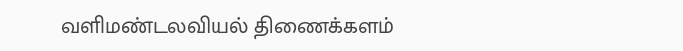வளிமண்டலவியல் திணைக்களம்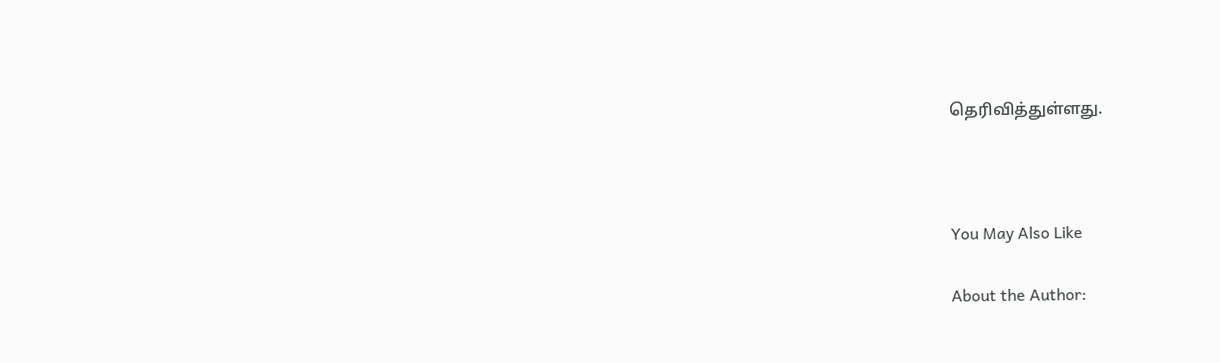தெரிவித்துள்ளது.



You May Also Like

About the Author: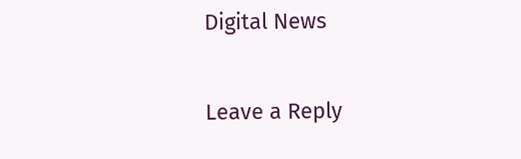Digital News

Leave a Reply